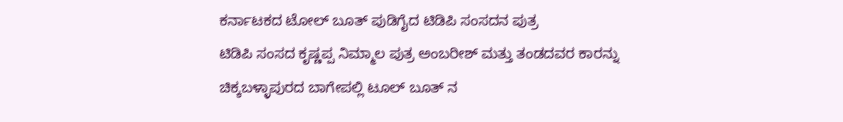ಕರ್ನಾಟಕದ ಟೋಲ್ ಬೂತ್ ಪುಡಿಗೈದ ಟಿಡಿಪಿ ಸಂಸದನ ಪುತ್ರ
ಟಿಡಿಪಿ ಸಂಸದ ಕೃಷ್ಣಪ್ಪ ನಿಮ್ಮಾಲ ಪುತ್ರ ಅಂಬರೀಶ್ ಮತ್ತು ತಂಡದವರ ಕಾರನ್ನು ಚಿಕ್ಕಬಳ್ಳಾಪುರದ ಬಾಗೇಪಲ್ಲಿ ಟೂಲ್ ಬೂತ್ ನ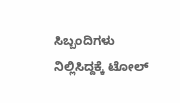ಸಿಬ್ಬಂದಿಗಳು ನಿಲ್ಲಿಸಿದ್ದಕ್ಕೆ ಟೋಲ್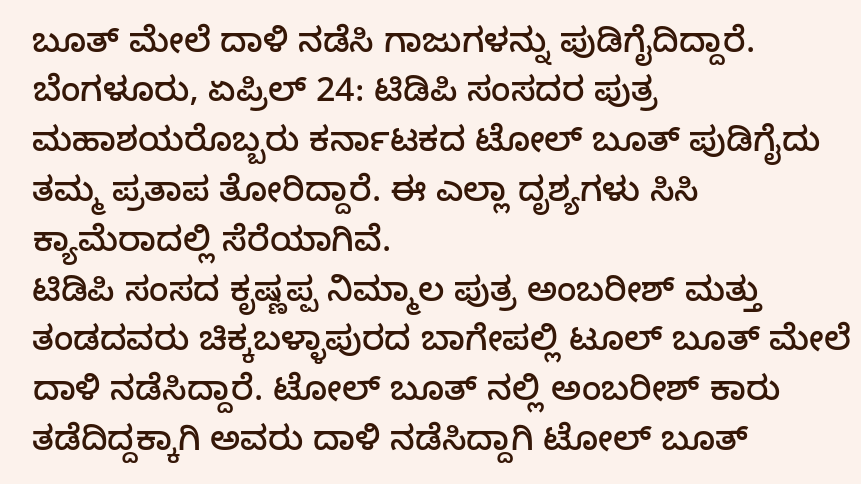ಬೂತ್ ಮೇಲೆ ದಾಳಿ ನಡೆಸಿ ಗಾಜುಗಳನ್ನು ಪುಡಿಗೈದಿದ್ದಾರೆ.
ಬೆಂಗಳೂರು, ಏಪ್ರಿಲ್ 24: ಟಿಡಿಪಿ ಸಂಸದರ ಪುತ್ರ ಮಹಾಶಯರೊಬ್ಬರು ಕರ್ನಾಟಕದ ಟೋಲ್ ಬೂತ್ ಪುಡಿಗೈದು ತಮ್ಮ ಪ್ರತಾಪ ತೋರಿದ್ದಾರೆ. ಈ ಎಲ್ಲಾ ದೃಶ್ಯಗಳು ಸಿಸಿ ಕ್ಯಾಮೆರಾದಲ್ಲಿ ಸೆರೆಯಾಗಿವೆ.
ಟಿಡಿಪಿ ಸಂಸದ ಕೃಷ್ಣಪ್ಪ ನಿಮ್ಮಾಲ ಪುತ್ರ ಅಂಬರೀಶ್ ಮತ್ತು ತಂಡದವರು ಚಿಕ್ಕಬಳ್ಳಾಪುರದ ಬಾಗೇಪಲ್ಲಿ ಟೂಲ್ ಬೂತ್ ಮೇಲೆ ದಾಳಿ ನಡೆಸಿದ್ದಾರೆ. ಟೋಲ್ ಬೂತ್ ನಲ್ಲಿ ಅಂಬರೀಶ್ ಕಾರು ತಡೆದಿದ್ದಕ್ಕಾಗಿ ಅವರು ದಾಳಿ ನಡೆಸಿದ್ದಾಗಿ ಟೋಲ್ ಬೂತ್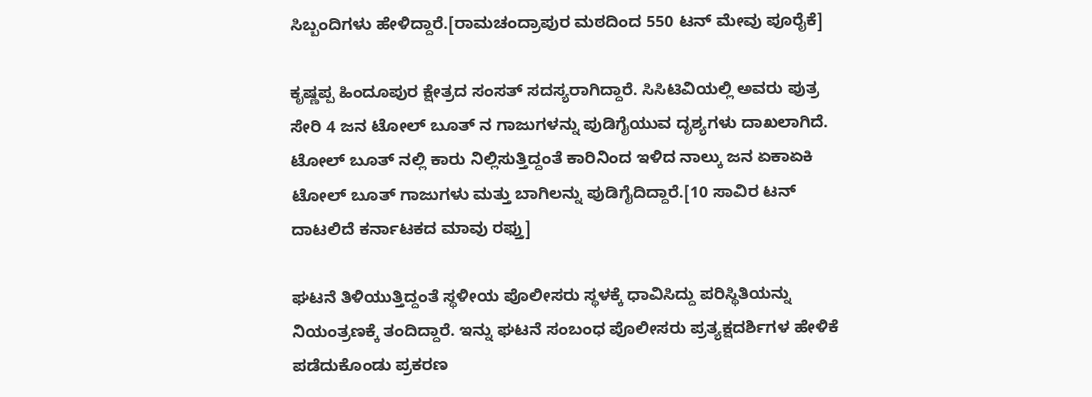ಸಿಬ್ಬಂದಿಗಳು ಹೇಳಿದ್ದಾರೆ.[ರಾಮಚಂದ್ರಾಪುರ ಮಠದಿಂದ 550 ಟನ್ ಮೇವು ಪೂರೈಕೆ]

ಕೃಷ್ಣಪ್ಪ ಹಿಂದೂಪುರ ಕ್ಷೇತ್ರದ ಸಂಸತ್ ಸದಸ್ಯರಾಗಿದ್ದಾರೆ. ಸಿಸಿಟಿವಿಯಲ್ಲಿ ಅವರು ಪುತ್ರ ಸೇರಿ 4 ಜನ ಟೋಲ್ ಬೂತ್ ನ ಗಾಜುಗಳನ್ನು ಪುಡಿಗೈಯುವ ದೃಶ್ಯಗಳು ದಾಖಲಾಗಿದೆ. ಟೋಲ್ ಬೂತ್ ನಲ್ಲಿ ಕಾರು ನಿಲ್ಲಿಸುತ್ತಿದ್ದಂತೆ ಕಾರಿನಿಂದ ಇಳಿದ ನಾಲ್ಕು ಜನ ಏಕಾಏಕಿ ಟೋಲ್ ಬೂತ್ ಗಾಜುಗಳು ಮತ್ತು ಬಾಗಿಲನ್ನು ಪುಡಿಗೈದಿದ್ದಾರೆ.[10 ಸಾವಿರ ಟನ್ ದಾಟಲಿದೆ ಕರ್ನಾಟಕದ ಮಾವು ರಫ್ತು]

ಘಟನೆ ತಿಳಿಯುತ್ತಿದ್ದಂತೆ ಸ್ಥಳೀಯ ಪೊಲೀಸರು ಸ್ಥಳಕ್ಕೆ ಧಾವಿಸಿದ್ದು ಪರಿಸ್ಥಿತಿಯನ್ನು ನಿಯಂತ್ರಣಕ್ಕೆ ತಂದಿದ್ದಾರೆ. ಇನ್ನು ಘಟನೆ ಸಂಬಂಧ ಪೊಲೀಸರು ಪ್ರತ್ಯಕ್ಷದರ್ಶಿಗಳ ಹೇಳಿಕೆ ಪಡೆದುಕೊಂಡು ಪ್ರಕರಣ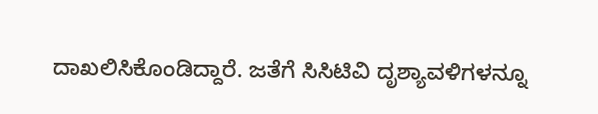ದಾಖಲಿಸಿಕೊಂಡಿದ್ದಾರೆ. ಜತೆಗೆ ಸಿಸಿಟಿವಿ ದೃಶ್ಯಾವಳಿಗಳನ್ನೂ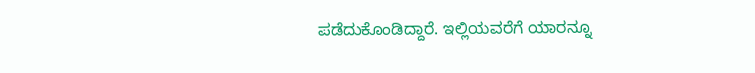ಪಡೆದುಕೊಂಡಿದ್ದಾರೆ. ಇಲ್ಲಿಯವರೆಗೆ ಯಾರನ್ನೂ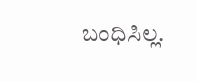ಬಂಧಿಸಿಲ್ಲ.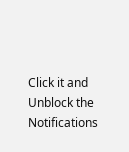Click it and Unblock the Notifications